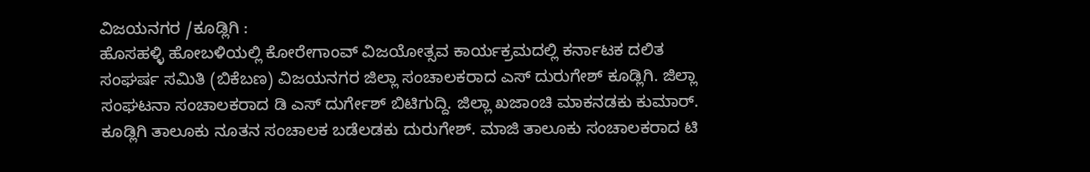ವಿಜಯನಗರ /ಕೂಡ್ಲಿಗಿ :
ಹೊಸಹಳ್ಳಿ ಹೋಬಳಿಯಲ್ಲಿ ಕೋರೇಗಾಂವ್ ವಿಜಯೋತ್ಸವ ಕಾರ್ಯಕ್ರಮದಲ್ಲಿ ಕರ್ನಾಟಕ ದಲಿತ ಸಂಘರ್ಷ ಸಮಿತಿ (ಬಿಕೆಬಣ) ವಿಜಯನಗರ ಜಿಲ್ಲಾ ಸಂಚಾಲಕರಾದ ಎಸ್ ದುರುಗೇಶ್ ಕೂಡ್ಲಿಗಿ. ಜಿಲ್ಲಾ ಸಂಘಟನಾ ಸಂಚಾಲಕರಾದ ಡಿ ಎಸ್ ದುರ್ಗೇಶ್ ಬಿಟಿಗುದ್ದಿ. ಜಿಲ್ಲಾ ಖಜಾಂಚಿ ಮಾಕನಡಕು ಕುಮಾರ್. ಕೂಡ್ಲಿಗಿ ತಾಲೂಕು ನೂತನ ಸಂಚಾಲಕ ಬಡೆಲಡಕು ದುರುಗೇಶ್. ಮಾಜಿ ತಾಲೂಕು ಸಂಚಾಲಕರಾದ ಟಿ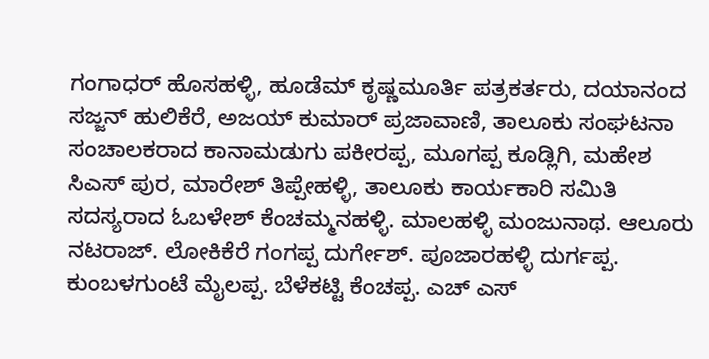ಗಂಗಾಧರ್ ಹೊಸಹಳ್ಳಿ, ಹೂಡೆಮ್ ಕೃಷ್ಣಮೂರ್ತಿ ಪತ್ರಕರ್ತರು, ದಯಾನಂದ ಸಜ್ಜನ್ ಹುಲಿಕೆರೆ, ಅಜಯ್ ಕುಮಾರ್ ಪ್ರಜಾವಾಣಿ, ತಾಲೂಕು ಸಂಘಟನಾ ಸಂಚಾಲಕರಾದ ಕಾನಾಮಡುಗು ಪಕೀರಪ್ಪ, ಮೂಗಪ್ಪ ಕೂಡ್ಲಿಗಿ, ಮಹೇಶ ಸಿಎಸ್ ಪುರ, ಮಾರೇಶ್ ತಿಪ್ಪೇಹಳ್ಳಿ, ತಾಲೂಕು ಕಾರ್ಯಕಾರಿ ಸಮಿತಿ ಸದಸ್ಯರಾದ ಓಬಳೇಶ್ ಕೆಂಚಮ್ಮನಹಳ್ಳಿ. ಮಾಲಹಳ್ಳಿ ಮಂಜುನಾಥ. ಆಲೂರು ನಟರಾಜ್. ಲೋಕಿಕೆರೆ ಗಂಗಪ್ಪ ದುರ್ಗೇಶ್. ಪೂಜಾರಹಳ್ಳಿ ದುರ್ಗಪ್ಪ. ಕುಂಬಳಗುಂಟೆ ಮೈಲಪ್ಪ. ಬೆಳೆಕಟ್ಟಿ ಕೆಂಚಪ್ಪ. ಎಚ್ ಎಸ್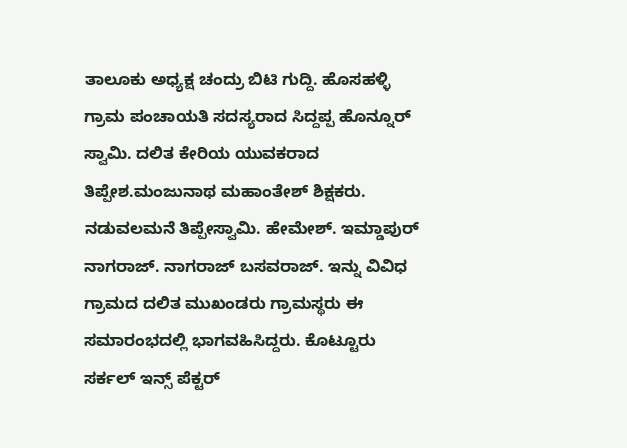ತಾಲೂಕು ಅಧ್ಯಕ್ಷ ಚಂದ್ರು ಬಿಟಿ ಗುದ್ದಿ. ಹೊಸಹಳ್ಳಿ ಗ್ರಾಮ ಪಂಚಾಯತಿ ಸದಸ್ಯರಾದ ಸಿದ್ದಪ್ಪ ಹೊನ್ನೂರ್ ಸ್ವಾಮಿ. ದಲಿತ ಕೇರಿಯ ಯುವಕರಾದ ತಿಪ್ಪೇಶ.ಮಂಜುನಾಥ ಮಹಾಂತೇಶ್ ಶಿಕ್ಷಕರು. ನಡುವಲಮನೆ ತಿಪ್ಪೇಸ್ವಾಮಿ. ಹೇಮೇಶ್. ಇಮ್ಡಾಪುರ್ ನಾಗರಾಜ್. ನಾಗರಾಜ್ ಬಸವರಾಜ್. ಇನ್ನು ವಿವಿಧ ಗ್ರಾಮದ ದಲಿತ ಮುಖಂಡರು ಗ್ರಾಮಸ್ಥರು ಈ ಸಮಾರಂಭದಲ್ಲಿ ಭಾಗವಹಿಸಿದ್ದರು. ಕೊಟ್ಟೂರು ಸರ್ಕಲ್ ಇನ್ಸ್ ಪೆಕ್ಟರ್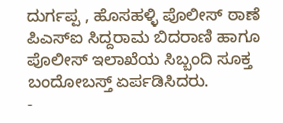ದುರ್ಗಪ್ಪ , ಹೊಸಹಳ್ಳಿ ಪೊಲೀಸ್ ಠಾಣೆ ಪಿಎಸ್ಐ ಸಿದ್ದರಾಮ ಬಿದರಾಣಿ ಹಾಗೂ ಪೊಲೀಸ್ ಇಲಾಖೆಯ ಸಿಬ್ಬಂದಿ ಸೂಕ್ತ ಬಂದೋಬಸ್ತ್ ಏರ್ಪಡಿಸಿದರು.
-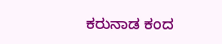ಕರುನಾಡ ಕಂದ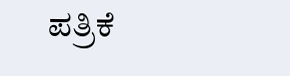ಪತ್ರಿಕೆ